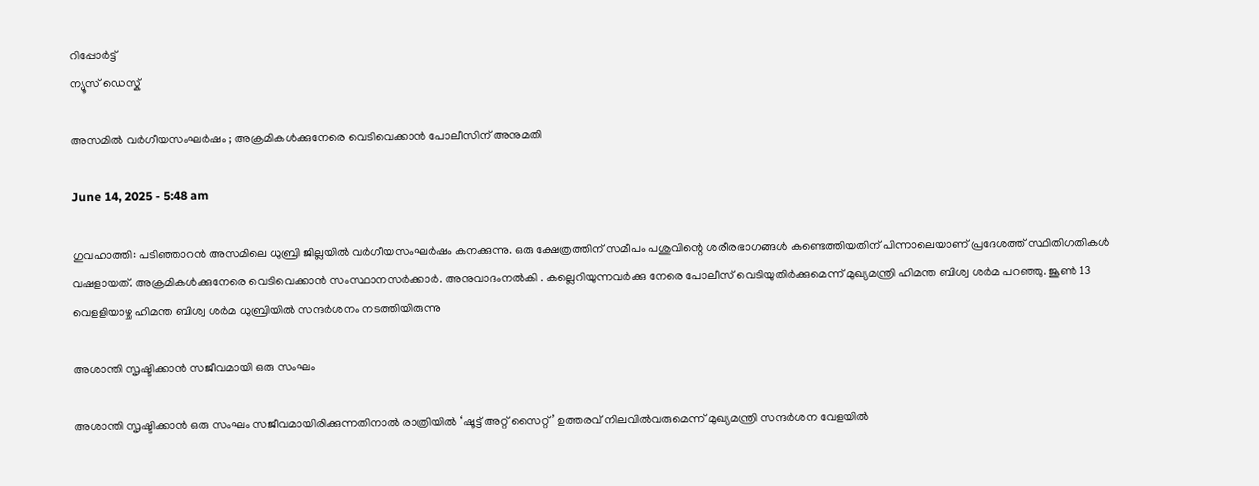റിപ്പോര്‍ട്ട്
ന്യൂസ് ഡെസ്ക്

അസമിൽ വര്‍ഗീയസംഘര്‍ഷം ; അക്രമികൾക്കുനേരെ വെടിവെക്കാൻ പോലീസിന് അനുമതി

June 14, 2025 - 5:48 am

ഗുവഹാത്തി: പടിഞ്ഞാറന്‍ അസമിലെ ധുബ്രി ജില്ലയില്‍ വര്‍ഗീയസംഘര്‍ഷം കനക്കുന്നു. ഒരു ക്ഷേത്രത്തിന് സമീപം പശുവിന്റെ ശരീരഭാഗങ്ങള്‍ കണ്ടെത്തിയതിന് പിന്നാലെയാണ് പ്രദേശത്ത് സ്ഥിതിഗതികള്‍ വഷളായത്. അക്രമികൾക്കുനേരെ വെടിവെക്കാൻ സംസ്ഥാനസര്‍ക്കാര്‍. അനുവാദംനൽകി . കല്ലെറിയുന്നവര്‍ക്കു നേരെ പോലീസ് വെടിയുതിര്‍ക്കുമെന്ന് മുഖ്യമന്ത്രി ഹിമന്ത ബിശ്വ ശര്‍മ പറഞ്ഞു. ജൂൺ 13 വെളളിയാഴ്ച ഹിമന്ത ബിശ്വ ശര്‍മ ധുബ്രിയില്‍ സന്ദര്‍ശനം നടത്തിയിരുന്നു

അശാന്തി സൃഷ്ടിക്കാന്‍ സജീവമായി ഒരു സംഘം

അശാന്തി സൃഷ്ടിക്കാന്‍ ഒരു സംഘം സജീവമായിരിക്കുന്നതിനാല്‍ രാത്രിയില്‍ ‘ഷൂട്ട് അറ്റ് സൈറ്റ്’ ഉത്തരവ് നിലവില്‍വരുമെന്ന് മുഖ്യമന്ത്രി സന്ദര്‍ശന വേളയില്‍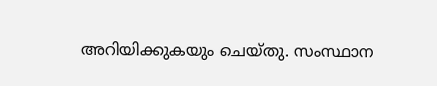അറിയിക്കുകയും ചെയ്തു. സംസ്ഥാന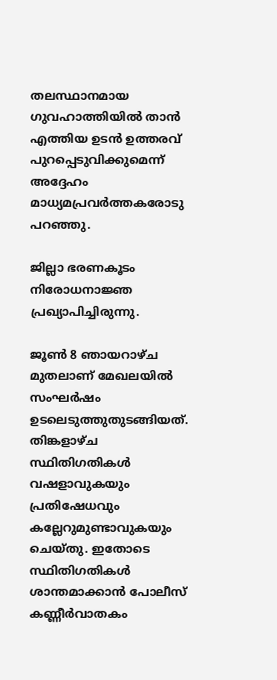തലസ്ഥാനമായ ഗുവഹാത്തിയില്‍ താന്‍ എത്തിയ ഉടന്‍ ഉത്തരവ് പുറപ്പെടുവിക്കുമെന്ന് അദ്ദേഹം മാധ്യമപ്രവര്‍ത്തകരോടു പറഞ്ഞു.

ജില്ലാ ഭരണകൂടം നിരോധനാജ്ഞ പ്രഖ്യാപിച്ചിരുന്നു.

ജൂൺ 8 ഞായറാഴ്ച മുതലാണ് മേഖലയില്‍ സംഘര്‍ഷം ഉടലെടുത്തുതുടങ്ങിയത്. തിങ്കളാഴ്ച സ്ഥിതിഗതികള്‍ വഷളാവുകയും പ്രതിഷേധവും കല്ലേറുമുണ്ടാവുകയും ചെയ്തു. ഇതോടെ സ്ഥിതിഗതികള്‍ ശാന്തമാക്കാന്‍ പോലീസ് കണ്ണീര്‍വാതകം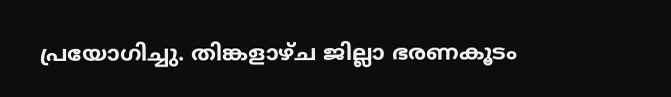പ്രയോഗിച്ചു. തിങ്കളാഴ്ച ജില്ലാ ഭരണകൂടം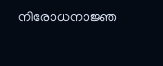നിരോധനാജ്ഞ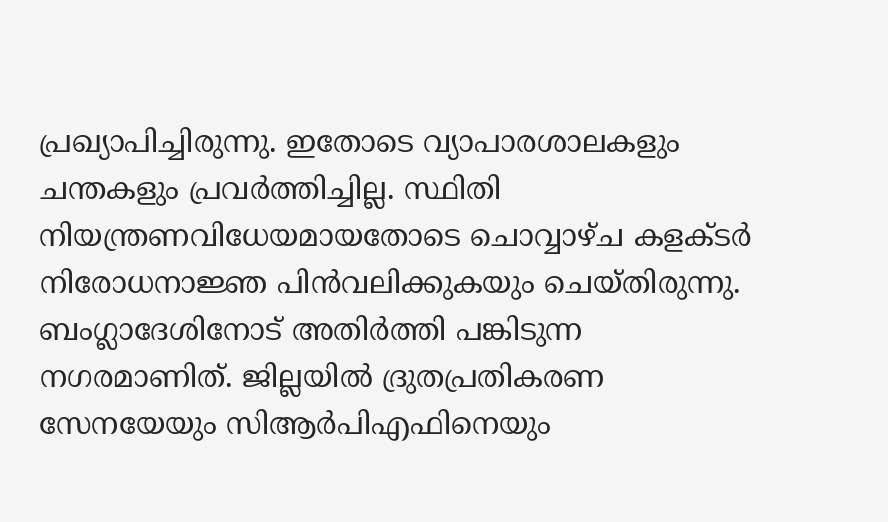പ്രഖ്യാപിച്ചിരുന്നു. ഇതോടെ വ്യാപാരശാലകളും ചന്തകളും പ്രവര്‍ത്തിച്ചില്ല. സ്ഥിതി നിയന്ത്രണവിധേയമായതോടെ ചൊവ്വാഴ്ച കളക്ടര്‍ നിരോധനാജ്ഞ പിന്‍വലിക്കുകയും ചെയ്തിരുന്നു. ബംഗ്ലാദേശിനോട് അതിര്‍ത്തി പങ്കിടുന്ന നഗരമാണിത്. ജില്ലയില്‍ ദ്രുതപ്രതികരണ സേനയേയും സിആര്‍പിഎഫിനെയും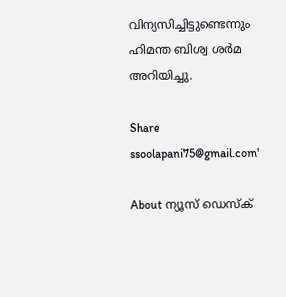വിന്യസിച്ചിട്ടുണ്ടെന്നും ഹിമന്ത ബിശ്വ ശര്‍മ അറിയിച്ചു.

Share
ssoolapani75@gmail.com'

About ന്യൂസ് ഡെസ്ക്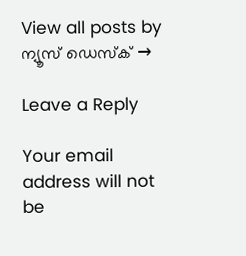View all posts by ന്യൂസ് ഡെസ്ക് →

Leave a Reply

Your email address will not be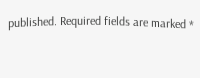published. Required fields are marked *